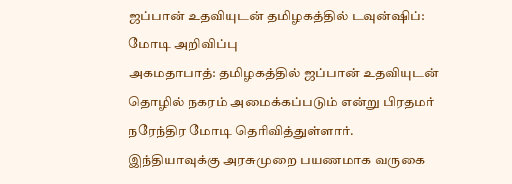ஜப்பான் உதவியுடன் தமிழகத்தில் டவுன்ஷிப்: மோடி அறிவிப்பு
அகமதாபாத்: தமிழகத்தில் ஜப்பான் உதவியுடன் தொழில் நகரம் அமைக்கப்படும் என்று பிரதமர் நரேந்திர மோடி தெரிவித்துள்ளார்.
இந்தியாவுக்கு அரசுமுறை பயணமாக வருகை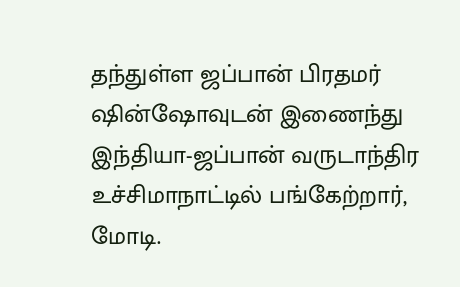தந்துள்ள ஜப்பான் பிரதமர் ஷின்ஷோவுடன் இணைந்து இந்தியா-ஜப்பான் வருடாந்திர உச்சிமாநாட்டில் பங்கேற்றார், மோடி.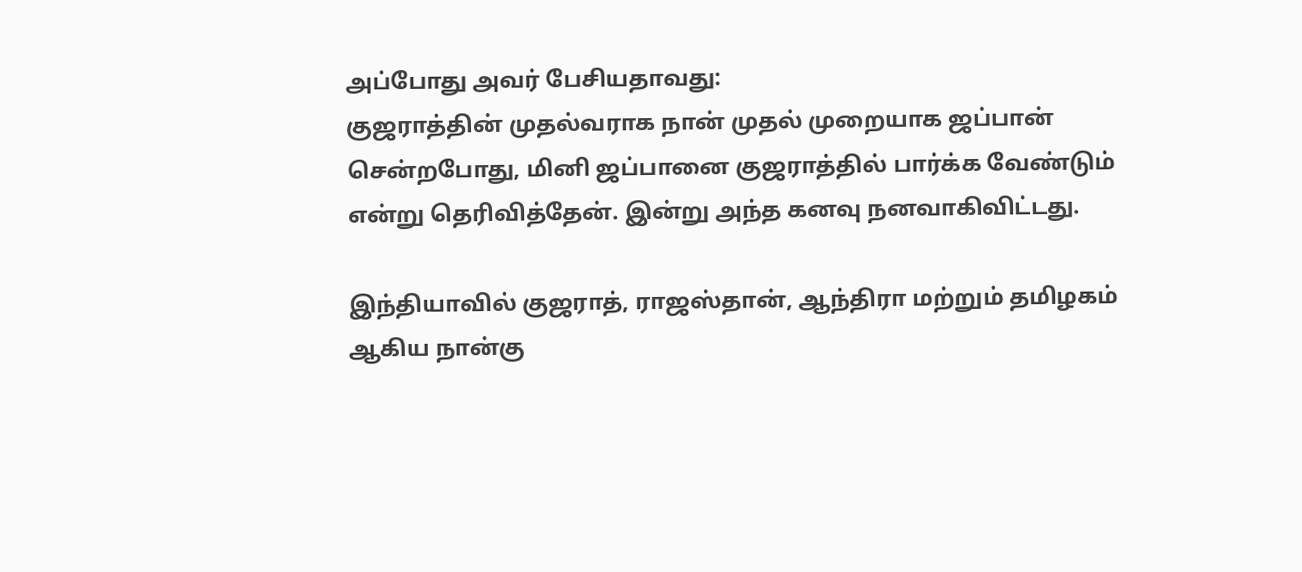அப்போது அவர் பேசியதாவது:
குஜராத்தின் முதல்வராக நான் முதல் முறையாக ஜப்பான் சென்றபோது, மினி ஜப்பானை குஜராத்தில் பார்க்க வேண்டும் என்று தெரிவித்தேன். இன்று அந்த கனவு நனவாகிவிட்டது.

இந்தியாவில் குஜராத், ராஜஸ்தான், ஆந்திரா மற்றும் தமிழகம் ஆகிய நான்கு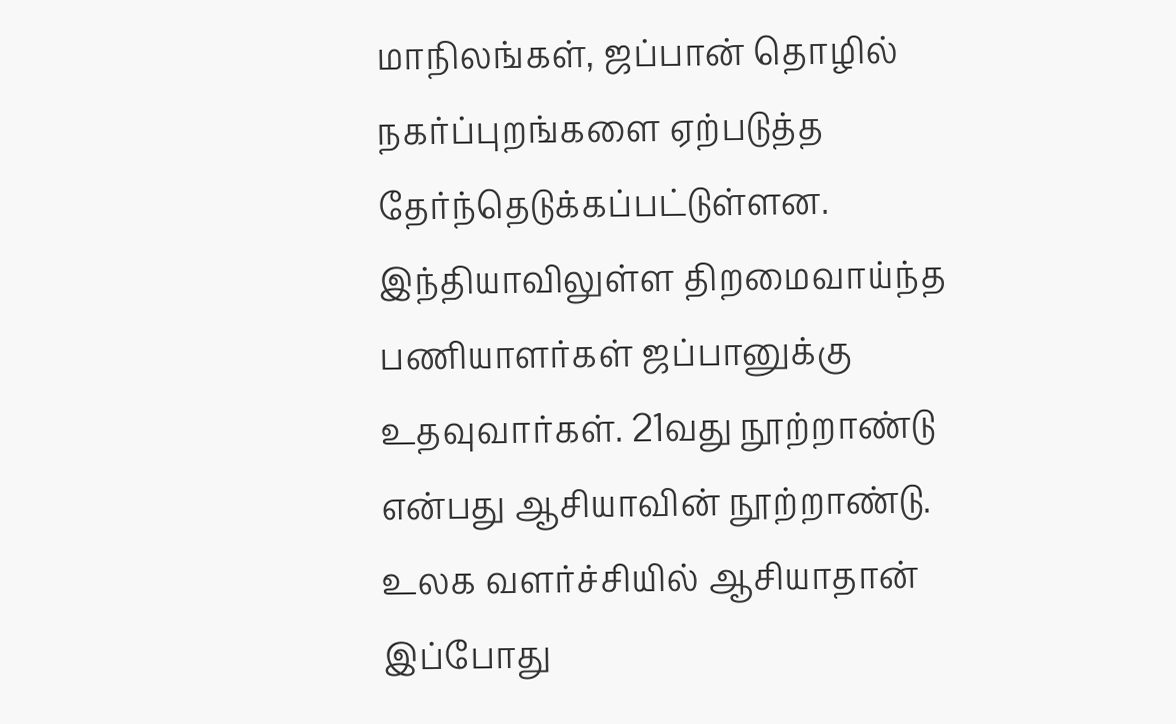மாநிலங்கள், ஜப்பான் தொழில் நகர்ப்புறங்களை ஏற்படுத்த தேர்ந்தெடுக்கப்பட்டுள்ளன. இந்தியாவிலுள்ள திறமைவாய்ந்த பணியாளர்கள் ஜப்பானுக்கு உதவுவார்கள். 21வது நூற்றாண்டு என்பது ஆசியாவின் நூற்றாண்டு. உலக வளர்ச்சியில் ஆசியாதான் இப்போது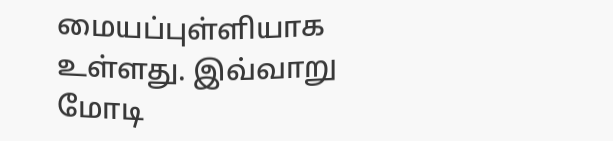மையப்புள்ளியாக உள்ளது. இவ்வாறு மோடி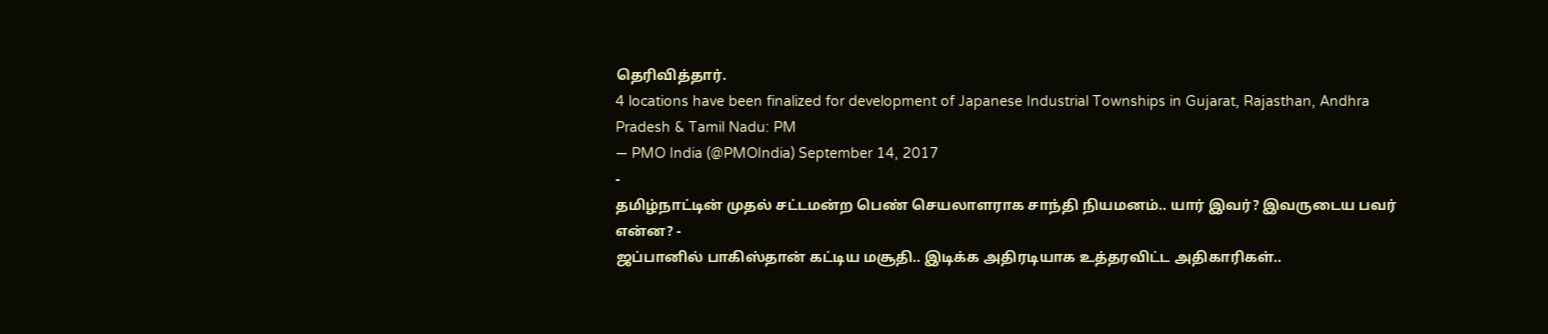தெரிவித்தார்.
4 locations have been finalized for development of Japanese Industrial Townships in Gujarat, Rajasthan, Andhra Pradesh & Tamil Nadu: PM
— PMO India (@PMOIndia) September 14, 2017
-
தமிழ்நாட்டின் முதல் சட்டமன்ற பெண் செயலாளராக சாந்தி நியமனம்.. யார் இவர்? இவருடைய பவர் என்ன? -
ஜப்பானில் பாகிஸ்தான் கட்டிய மசூதி.. இடிக்க அதிரடியாக உத்தரவிட்ட அதிகாரிகள்..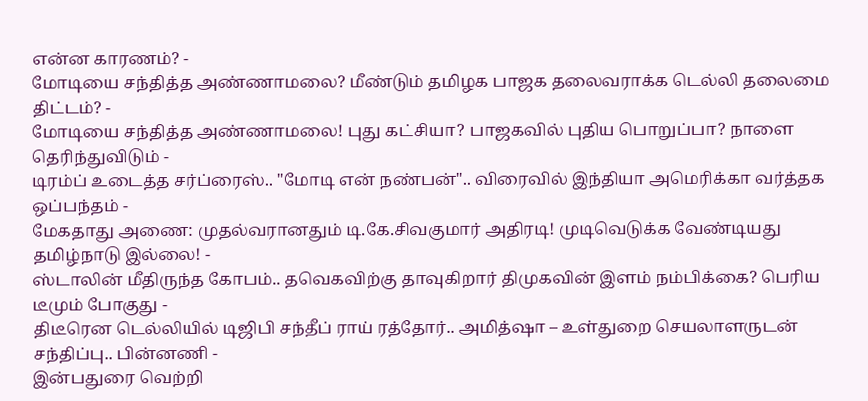என்ன காரணம்? -
மோடியை சந்தித்த அண்ணாமலை? மீண்டும் தமிழக பாஜக தலைவராக்க டெல்லி தலைமை திட்டம்? -
மோடியை சந்தித்த அண்ணாமலை! புது கட்சியா? பாஜகவில் புதிய பொறுப்பா? நாளை தெரிந்துவிடும் -
டிரம்ப் உடைத்த சர்ப்ரைஸ்.. "மோடி என் நண்பன்".. விரைவில் இந்தியா அமெரிக்கா வர்த்தக ஒப்பந்தம் -
மேகதாது அணை: முதல்வரானதும் டி.கே.சிவகுமார் அதிரடி! முடிவெடுக்க வேண்டியது தமிழ்நாடு இல்லை! -
ஸ்டாலின் மீதிருந்த கோபம்.. தவெகவிற்கு தாவுகிறார் திமுகவின் இளம் நம்பிக்கை? பெரிய டீமும் போகுது -
திடீரென டெல்லியில் டிஜிபி சந்தீப் ராய் ரத்தோர்.. அமித்ஷா – உள்துறை செயலாளருடன் சந்திப்பு.. பின்னணி -
இன்பதுரை வெற்றி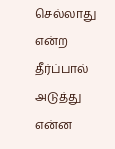செல்லாது என்ற தீர்ப்பால் அடுத்து என்ன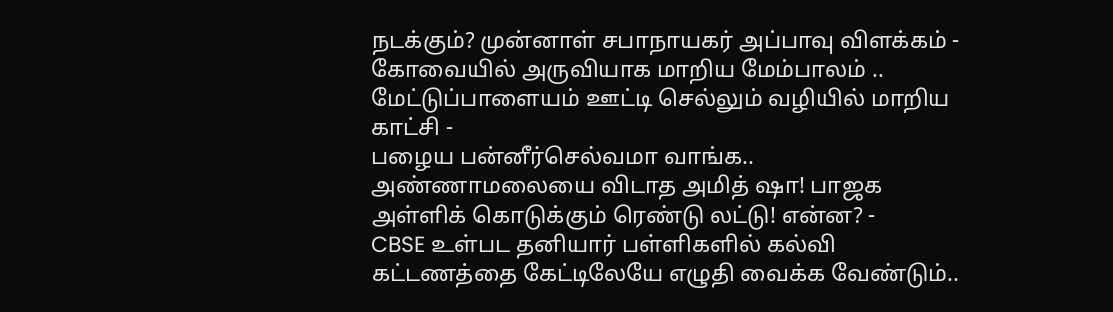நடக்கும்? முன்னாள் சபாநாயகர் அப்பாவு விளக்கம் -
கோவையில் அருவியாக மாறிய மேம்பாலம் .. மேட்டுப்பாளையம் ஊட்டி செல்லும் வழியில் மாறிய காட்சி -
பழைய பன்னீர்செல்வமா வாங்க.. அண்ணாமலையை விடாத அமித் ஷா! பாஜக அள்ளிக் கொடுக்கும் ரெண்டு லட்டு! என்ன? -
CBSE உள்பட தனியார் பள்ளிகளில் கல்வி கட்டணத்தை கேட்டிலேயே எழுதி வைக்க வேண்டும்..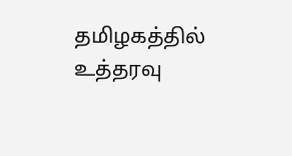தமிழகத்தில் உத்தரவு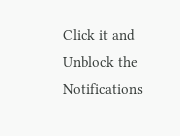Click it and Unblock the Notifications